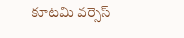కూటమి వర్సెస్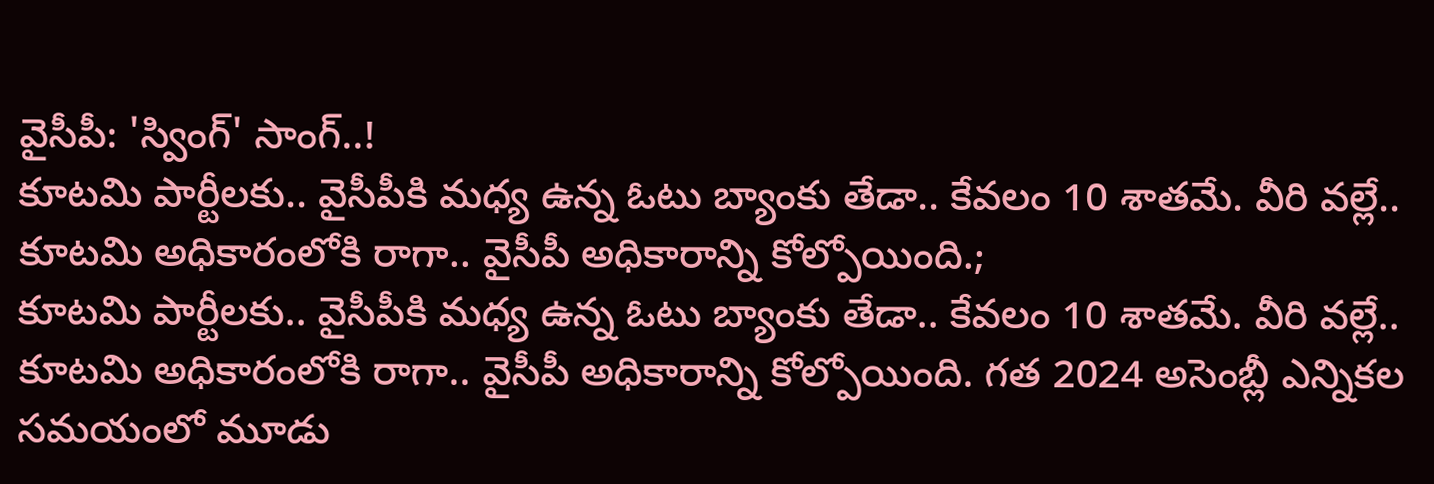వైసీపీ: 'స్వింగ్' సాంగ్..!
కూటమి పార్టీలకు.. వైసీపీకి మధ్య ఉన్న ఓటు బ్యాంకు తేడా.. కేవలం 10 శాతమే. వీరి వల్లే.. కూటమి అధికారంలోకి రాగా.. వైసీపీ అధికారాన్ని కోల్పోయింది.;
కూటమి పార్టీలకు.. వైసీపీకి మధ్య ఉన్న ఓటు బ్యాంకు తేడా.. కేవలం 10 శాతమే. వీరి వల్లే.. కూటమి అధికారంలోకి రాగా.. వైసీపీ అధికారాన్ని కోల్పోయింది. గత 2024 అసెంబ్లీ ఎన్నికల సమయంలో మూడు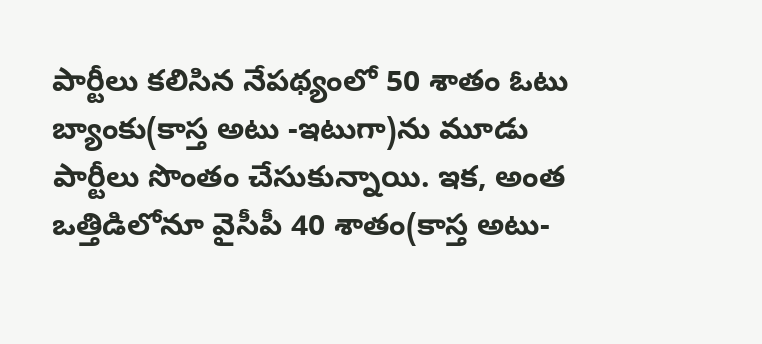పార్టీలు కలిసిన నేపథ్యంలో 50 శాతం ఓటు బ్యాంకు(కాస్త అటు -ఇటుగా)ను మూడు పార్టీలు సొంతం చేసుకున్నాయి. ఇక, అంత ఒత్తిడిలోనూ వైసీపీ 40 శాతం(కాస్త అటు-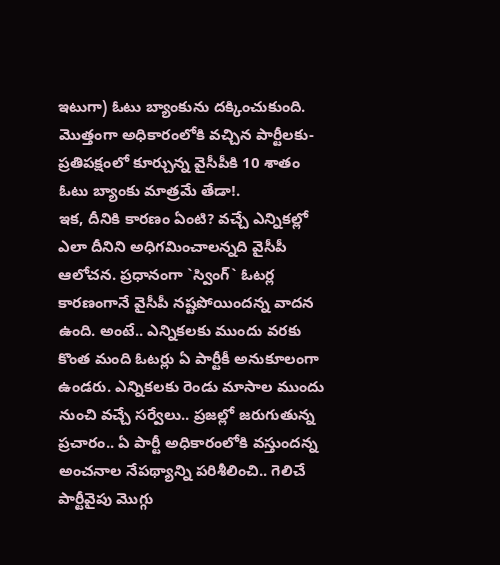ఇటుగా) ఓటు బ్యాంకును దక్కించుకుంది. మొత్తంగా అధికారంలోకి వచ్చిన పార్టీలకు-ప్రతిపక్షంలో కూర్చున్న వైసీపీకి 10 శాతం ఓటు బ్యాంకు మాత్రమే తేడా!.
ఇక, దీనికి కారణం ఏంటి? వచ్చే ఎన్నికల్లో ఎలా దీనిని అధిగమించాలన్నది వైసీపీ ఆలోచన. ప్రధానంగా `స్వింగ్` ఓటర్ల కారణంగానే వైసీపీ నష్టపోయిందన్న వాదన ఉంది. అంటే.. ఎన్నికలకు ముందు వరకు కొంత మంది ఓటర్లు ఏ పార్టీకీ అనుకూలంగా ఉండరు. ఎన్నికలకు రెండు మాసాల ముందు నుంచి వచ్చే సర్వేలు.. ప్రజల్లో జరుగుతున్న ప్రచారం.. ఏ పార్టీ అధికారంలోకి వస్తుందన్న అంచనాల నేపథ్యాన్ని పరిశీలించి.. గెలిచే పార్టీవైపు మొగ్గు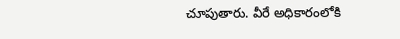చూపుతారు. వీరే అధికారంలోకి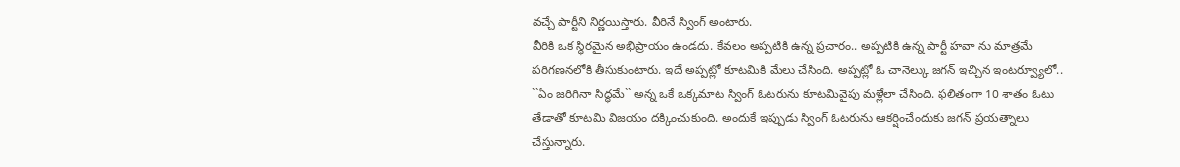వచ్చే పార్టీని నిర్ణయిస్తారు. వీరినే స్వింగ్ అంటారు.
వీరికి ఒక స్థిరమైన అభిప్రాయం ఉండదు. కేవలం అప్పటికి ఉన్న ప్రచారం.. అప్పటికి ఉన్న పార్టీ హవా ను మాత్రమే పరిగణనలోకి తీసుకుంటారు. ఇదే అప్పట్లో కూటమికి మేలు చేసింది. అప్పట్లో ఓ చానెల్కు జగన్ ఇచ్చిన ఇంటర్వ్యూలో.. ``ఏం జరిగినా సిద్ధమే`` అన్న ఒకే ఒక్కమాట స్వింగ్ ఓటరును కూటమివైపు మళ్లేలా చేసింది. ఫలితంగా 10 శాతం ఓటు తేడాతో కూటమి విజయం దక్కించుకుంది. అందుకే ఇప్పుడు స్వింగ్ ఓటరును ఆకర్షించేందుకు జగన్ ప్రయత్నాలు చేస్తున్నారు.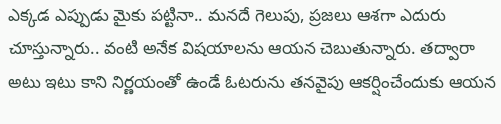ఎక్కడ ఎప్పుడు మైకు పట్టినా.. మనదే గెలుపు, ప్రజలు ఆశగా ఎదురు చూస్తున్నారు.. వంటి అనేక విషయాలను ఆయన చెబుతున్నారు. తద్వారా అటు ఇటు కాని నిర్ణయంతో ఉండే ఓటరును తనవైపు ఆకర్షించేందుకు ఆయన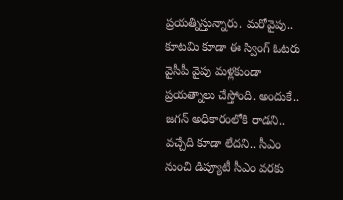ప్రయత్నిస్తున్నారు. మరోవైపు.. కూటమి కూడా ఈ స్వింగ్ ఓటరు వైసీపీ వైపు మళ్లకుండా ప్రయత్నాలు చేస్తోంది. అందుకే.. జగన్ అధికారంలోకి రాడని.. వచ్చేది కూడా లేదని.. సీఎం నుంచి డిప్యూటీ సీఎం వరకు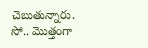చెబుతున్నారు. సో.. మొత్తంగా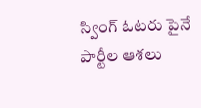స్వింగ్ ఓటరు పైనే పార్టీల ఆశలు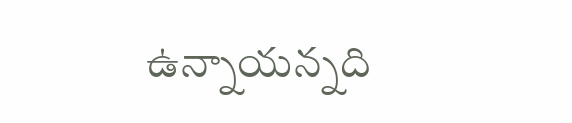ఉన్నాయన్నది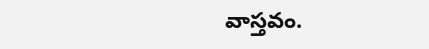వాస్తవం.